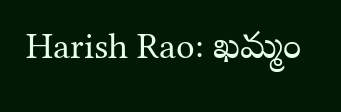Harish Rao: ఖమ్మం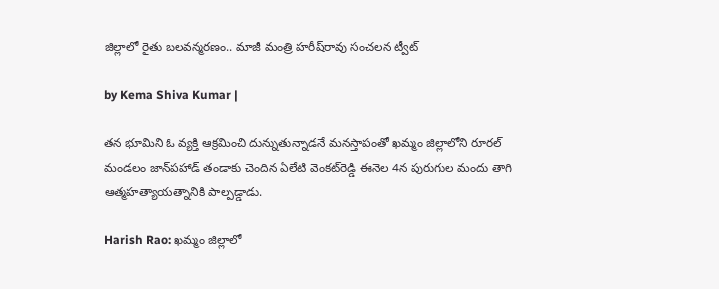జిల్లాలో రైతు బలవన్మరణం.. మాజీ మంత్రి హరీష్‌రావు సంచలన ట్వీట్

by Kema Shiva Kumar |

తన భూమిని ఓ వ్యక్తి ఆక్రమించి దున్నుతున్నాడనే మనస్తాపంతో ఖమ్మం జిల్లాలోని రూరల్ మండలం జాన్‌పహాడ్‌ తండాకు చెందిన ఏలేటి వెంకట్‌రెడ్డి ఈనెల 4న పురుగుల మందు తాగి ఆత్మహత్యాయత్నానికి పాల్పడ్డాడు.

Harish Rao: ఖమ్మం జిల్లాలో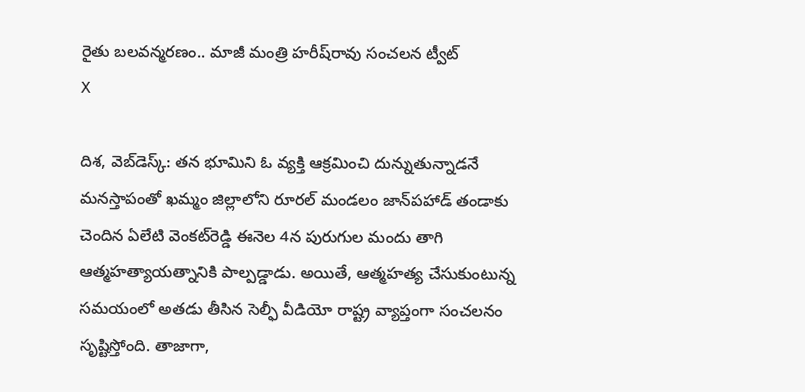రైతు బలవన్మరణం.. మాజీ మంత్రి హరీష్‌రావు సంచలన ట్వీట్
X

దిశ, వెబ్‌డెస్క్: తన భూమిని ఓ వ్యక్తి ఆక్రమించి దున్నుతున్నాడనే మనస్తాపంతో ఖమ్మం జిల్లాలోని రూరల్ మండలం జాన్‌పహాడ్‌ తండాకు చెందిన ఏలేటి వెంకట్‌రెడ్డి ఈనెల 4న పురుగుల మందు తాగి ఆత్మహత్యాయత్నానికి పాల్పడ్డాడు. అయితే, ఆత్మహత్య చేసుకుంటున్న సమయంలో అతడు తీసిన సెల్ఫీ వీడియో రాష్ట్ర వ్యాప్తంగా సంచలనం సృష్టిస్తోంది. తాజాగా,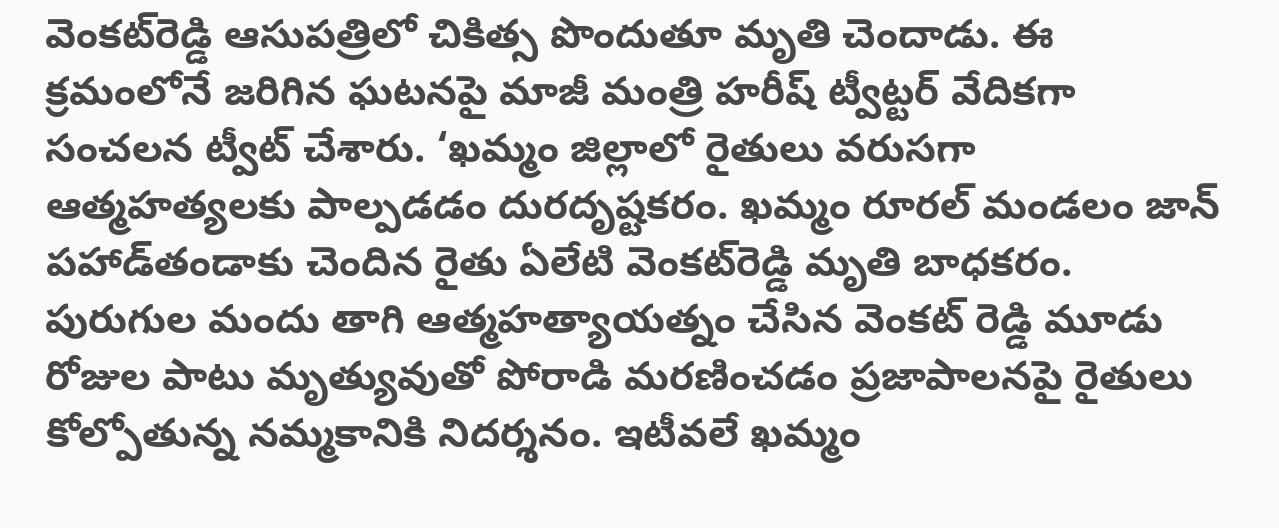వెంకట్‌రెడ్డి ఆసుపత్రిలో చికిత్స పొందుతూ మృతి చెందాడు. ఈ క్రమంలోనే జరిగిన ఘటనపై మాజీ మంత్రి హరీష్ ట్వీట్టర్ వేదికగా సంచలన ట్వీట్ చేశారు. ‘ఖమ్మం జిల్లాలో రైతులు వరుసగా ఆత్మహత్యలకు పాల్పడడం దురదృష్టకరం. ఖమ్మం రూరల్‌ మండలం జాన్‌ పహాడ్‌‌తండాకు చెందిన రైతు ఏలేటి వెంకట్‌‌‌రెడ్డి మృతి బాధకరం. పురుగుల మందు తాగి ఆత్మహత్యాయత్నం చేసిన వెంకట్‌ ‌రెడ్డి మూడు రోజుల పాటు మృత్యువుతో పోరాడి మరణించడం ప్రజాపాలనపై రైతులు కోల్పోతున్న నమ్మకానికి నిదర్శనం. ఇటీవలే ఖమ్మం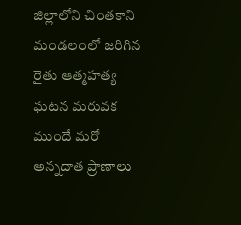జిల్లాలోని చింతకాని మండలంలో జరిగిన రైతు ఆత్మహత్య ఘటన మరువక ముందే మరో అన్నదాత ప్రాణాలు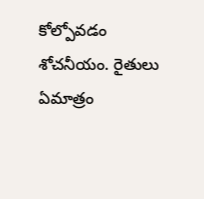కోల్పోవడం శోచనీయం. రైతులు ఏమాత్రం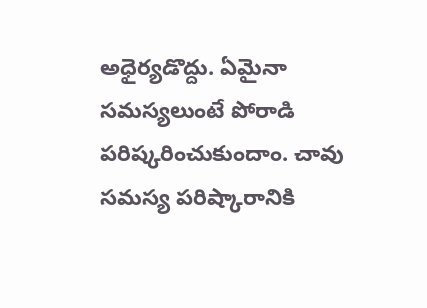అధైర్యడొద్దు. ఏమైనా సమస్యలుంటే పోరాడి పరిష్కరించుకుందాం. చావు సమస్య పరిష్కారానికి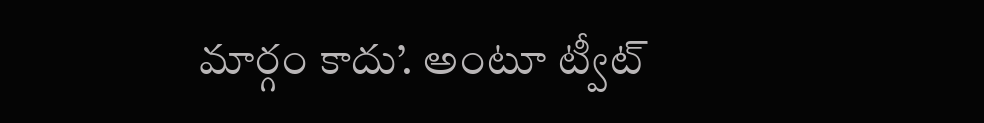మార్గం కాదు’. అంటూ ట్వీట్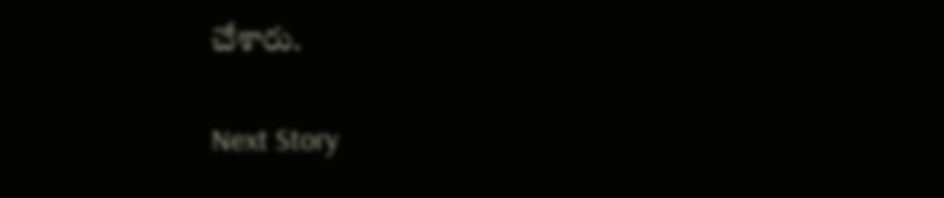చేశారు.

Next Story